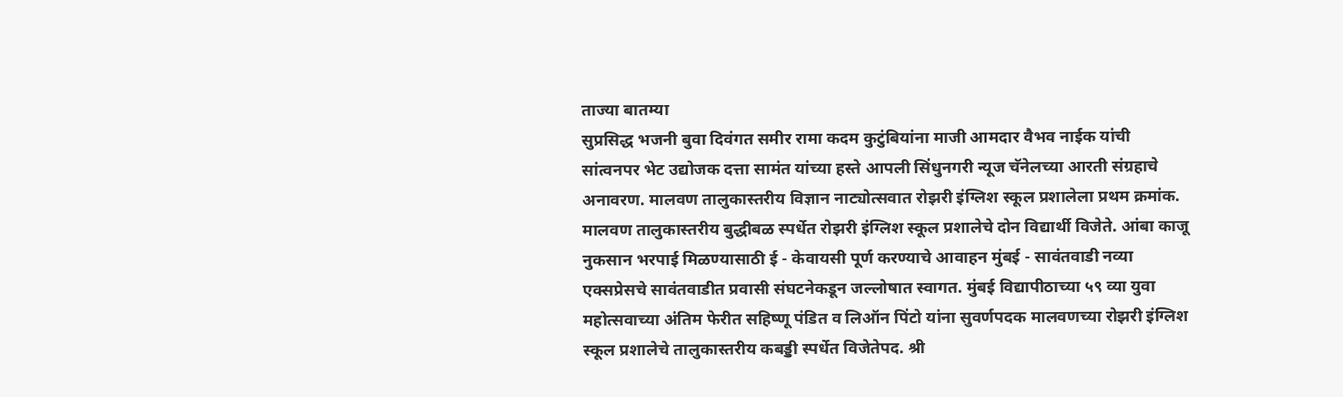ताज्या बातम्या
सुप्रसिद्ध भजनी बुवा दिवंगत समीर रामा कदम कुटुंबियांना माजी आमदार वैभव नाईक यांची सांत्वनपर भेट उद्योजक दत्ता सामंत यांच्या हस्ते आपली सिंधुनगरी न्यूज चॅनेलच्या आरती संग्रहाचे अनावरण. मालवण तालुकास्तरीय विज्ञान नाट्योत्सवात रोझरी इंग्लिश स्कूल प्रशालेला प्रथम क्रमांक. मालवण तालुकास्तरीय बुद्धीबळ स्पर्धेत रोझरी इंग्लिश स्कूल प्रशालेचे दोन विद्यार्थी विजेते. आंबा काजू नुकसान भरपाई मिळण्यासाठी ई - केवायसी पूर्ण करण्याचे आवाहन मुंबई - सावंतवाडी नव्या एक्सप्रेसचे सावंतवाडीत प्रवासी संघटनेकडून जल्लोषात स्वागत. मुंबई विद्यापीठाच्या ५९ व्या युवा महोत्सवाच्या अंतिम फेरीत सहिष्णू पंडित व लिऑन पिंटो यांना सुवर्णपदक मालवणच्या रोझरी इंग्लिश स्कूल प्रशालेचे तालुकास्तरीय कबड्डी स्पर्धेत विजेतेपद. श्री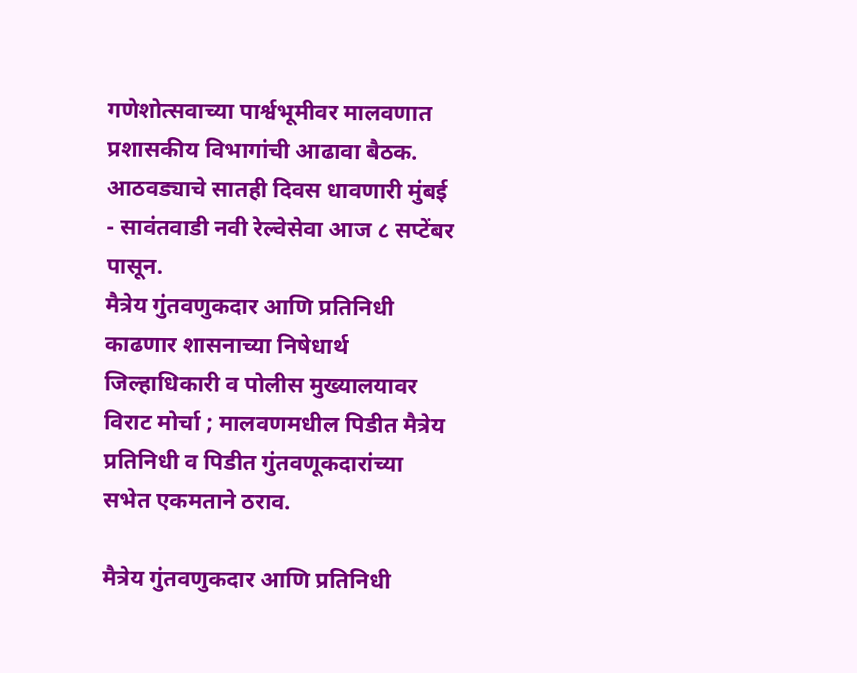गणेशोत्सवाच्या पार्श्वभूमीवर मालवणात प्रशासकीय विभागांची आढावा बैठक. आठवड्याचे सातही दिवस धावणारी मुंबई - सावंतवाडी नवी रेल्वेसेवा आज ८ सप्टेंबर पासून.
मैत्रेय गुंतवणुकदार आणि प्रतिनिधी काढणार शासनाच्या निषेधार्थ जिल्हाधिकारी व पोलीस मुख्यालयावर विराट मोर्चा ; मालवणमधील पिडीत मैत्रेय  प्रतिनिधी व पिडीत गुंतवणूकदारांच्या सभेत एकमताने ठराव.

मैत्रेय गुंतवणुकदार आणि प्रतिनिधी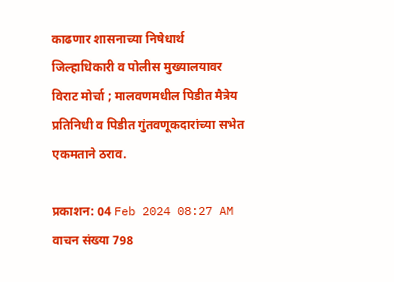काढणार शासनाच्या निषेधार्थ जिल्हाधिकारी व पोलीस मुख्यालयावर विराट मोर्चा ; मालवणमधील पिडीत मैत्रेय प्रतिनिधी व पिडीत गुंतवणूकदारांच्या सभेत एकमताने ठराव.

प्रकाशन: 04 Feb 2024 08:27 AM
वाचन संख्या 798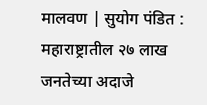मालवण | सुयोग पंडित : महाराष्ट्रातील २७ लाख जनतेच्या अदाजे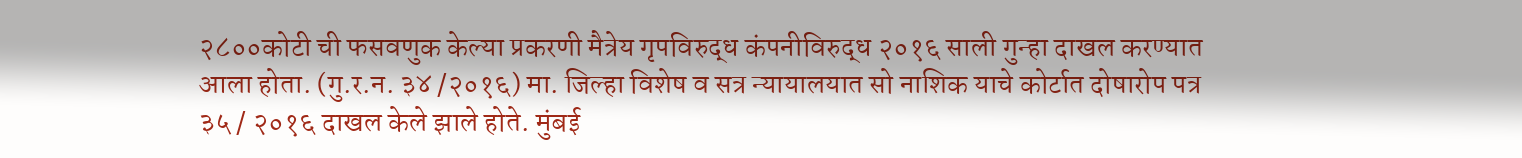२८००कोटी ची फसवणुक केल्या प्रकरणी मैत्रेय गृपविरुद्ध कंपनीविरुद्ध २०१६ साली गुन्हा दाखल करण्यात आला होता. (गु.र.न. ३४ /२०१६) मा. जिल्हा विशेष व सत्र न्यायालयात सो नाशिक याचे कोर्टात दोषारोप पत्र ३५ / २०१६ दाखल केले झाले होते. मुंबई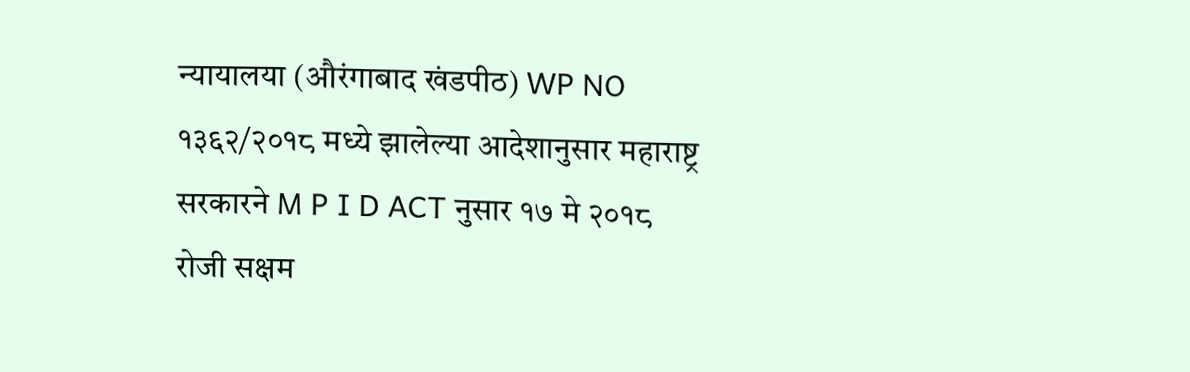न्यायालया (औरंगाबाद खंडपीठ) WP NO १३६२/२०१८ मध्ये झालेल्या आदेशानुसार महाराष्ट्र सरकारने M P I D ACT नुसार १७ मे २०१८ रोजी सक्षम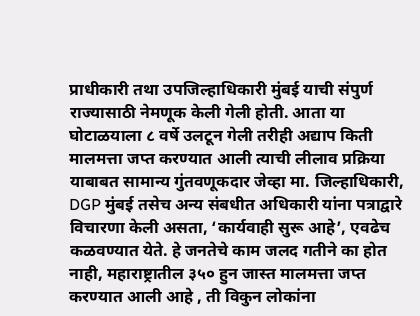प्राधीकारी तथा उपजिल्हाधिकारी मुंबई याची संपुर्ण राज्यासाठी नेमणूक केली गेली होती. आता या घोटाळयाला ८ वर्षे उलटून गेली तरीही अद्याप किती मालमत्ता जप्त करण्यात आली त्याची लीलाव प्रक्रिया याबाबत सामान्य गुंतवणूकदार जेव्हा मा. जिल्हाधिकारी, DGP मुंबई तसेच अन्य संबधीत अधिकारी यांना पत्राद्वारे विचारणा केली असता, ‘कार्यवाही सुरू आहे’, एवढेच कळवण्यात येते. हे जनतेचे काम जलद गतीने का होत नाही, महाराष्ट्रातील ३५० हुन जास्त मालमत्ता जप्त करण्यात आली आहे , ती विकुन लोकांना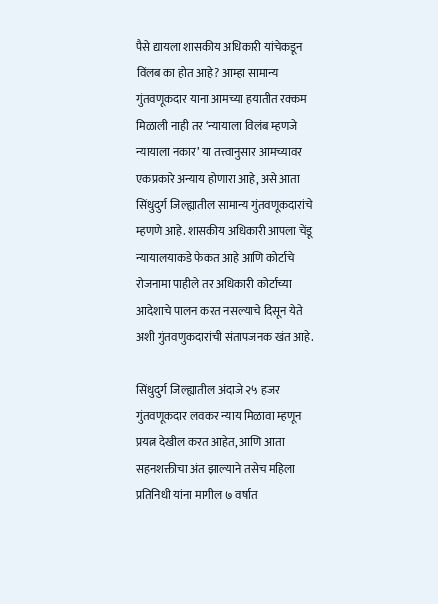पैसे द्यायला शासकीय अधिकारी यांचेकडून विंलब का होत आहे? आम्हा सामान्य गुंतवणूकदार याना आमच्या हयातीत रक्कम मिळाली नाही तर ‘न्यायाला विलंब म्हणजे न्यायाला नकार’ या तत्त्वानुसार आमच्यावर एकप्रकारे अन्याय होणारा आहे, असे आता सिंधुदुर्ग जिल्ह्यातील सामान्य गुंतवणूकदारांचे म्हणणे आहे. शासकीय अधिकारी आपला चेंडू न्यायालयाकडे फेकत आहे आणि कोर्टाचे रोजनामा पाहीले तर अधिकारी कोर्टाच्या आदेशाचे पालन करत नसल्याचे दिसून येते अशी गुंतवणुकदारांची संतापजनक खंत आहे.

सिंधुदुर्ग जिल्ह्यातील अंदाजे २५ हजर गुंतवणूकदार लवकर न्याय मिळावा म्हणून प्रयत्न देखील करत आहेत, आणि आता सहनशक्तीचा अंत झाल्याने तसेच महिला प्रतिनिधी यांना मागील ७ वर्षात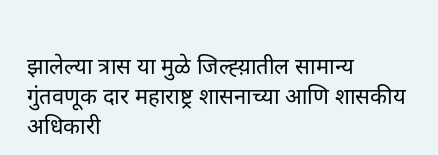झालेल्या त्रास या मुळे जिल्ह्य़ातील सामान्य गुंतवणूक दार महाराष्ट्र शासनाच्या आणि शासकीय अधिकारी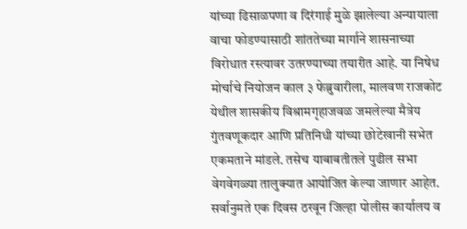यांच्या ढिसाळपणा व दिरंगाई मुळे झालेल्या अन्यायाला वाचा फोडण्यासाठी शांततेच्या मार्गाने शासनाच्या विरोधात रस्त्यावर उतरण्याच्या तयारीत आहे. या निषेध मोर्चाचे नियोजन काल ३ फेब्रुवारीला, मालवण राजकोट येथील शासकीय विश्रामगृहाजवळ जमलेल्या मैत्रेय गुंतवणूकदार आणि प्रतिनिधी यांच्या छोटेखानी सभेत एकमताने मांडले. तसेच याबाबतीतले पुढील सभा वेगवेगळ्या तालुक्यात आयोजित केल्या जाणार आहेत. सर्वानुमते एक दिवस ठरवून जिल्हा पोलीस कार्यालय व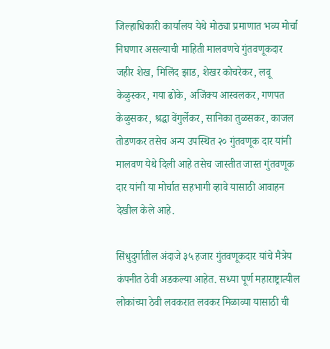जिल्हाधिकारी कार्यालय येथे मोठ्या प्रमाणात भव्य मोर्चा निघणार असल्याची माहिती मालवणचे गुंतवणूकदार जहीर शेख, मिलिंद झाड, शेखर कोचरेकर, लवू केळुस्कर, गया ढोके, अजिंक्य आस्वलकर, गणपत केळुसकर, श्रद्धा वेंगुर्लेकर, सानिका तुळसकर, काजल तोडणकर तसेच अन्य उपस्थित २० गुंतवणूक दार यांनी मालवण येथे दिली आहे तसेच जास्तीत जास्त गुंतवणूक दार यांनी या मोर्चात सहभागी व्हावे यासाठी आवाहन देखील केले आहे.

सिंधुदुर्गातील अंदाजे ३५ हजार गुंतवणूकदार यांचे मैत्रेय कंपनीत ठेवी अडकल्या आहेत. सध्या पूर्ण महाराष्ट्रात्यील लोकांच्या ठेवी लवकरात लवकर मिळाव्या यासाठी ची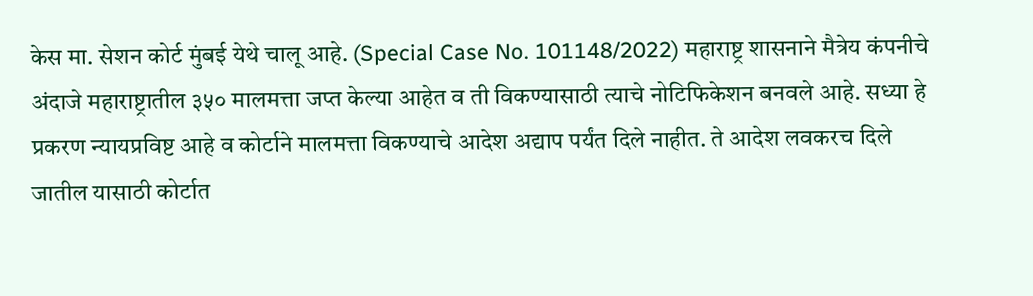केस मा. सेशन कोर्ट मुंबई येथे चालू आहे. (Special Case No. 101148/2022) महाराष्ट्र शासनाने मैत्रेय कंपनीचे अंदाजे महाराष्ट्रातील ३५० मालमत्ता जप्त केल्या आहेत व ती विकण्यासाठी त्याचे नोटिफिकेशन बनवले आहे. सध्या हे प्रकरण न्यायप्रविष्ट आहे व कोर्टाने मालमत्ता विकण्याचे आदेश अद्याप पर्यंत दिले नाहीत. ते आदेश लवकरच दिले जातील यासाठी कोर्टात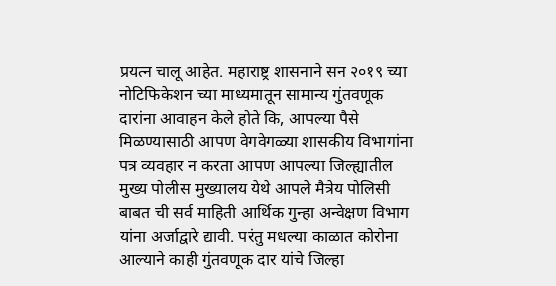प्रयत्न चालू आहेत. महाराष्ट्र शासनाने सन २०१९ च्या नोटिफिकेशन च्या माध्यमातून सामान्य गुंतवणूक दारांना आवाहन केले होते कि, आपल्या पैसे मिळण्यासाठी आपण वेगवेगळ्या शासकीय विभागांना पत्र व्यवहार न करता आपण आपल्या जिल्ह्यातील मुख्य पोलीस मुख्यालय येथे आपले मैत्रेय पोलिसी बाबत ची सर्व माहिती आर्थिक गुन्हा अन्वेक्षण विभाग यांना अर्जाद्वारे द्यावी. परंतु मधल्या काळात कोरोना आल्याने काही गुंतवणूक दार यांचे जिल्हा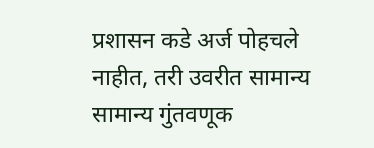प्रशासन कडे अर्ज पोहचले नाहीत, तरी उवरीत सामान्य सामान्य गुंतवणूक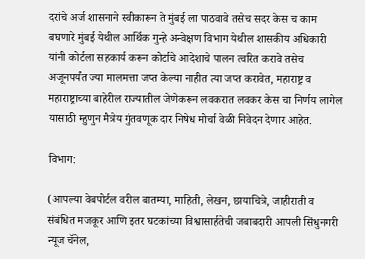दरांचे अर्ज शासनाने स्वीकारून ते मुंबई ला पाठवावे तसेच सदर केस च काम बघणारे मुंबई येथील आर्थिक गुन्हे अन्वेक्षण विभाग येथील शासकीय अधिकारी यांनी कोर्टला सहकार्य करून कोर्टाचे आदेशाचे पालन त्वरित करावे तसेच अजूनपर्यंत ज्या मालमत्ता जप्त केल्या नाहीत त्या जप्त करावेत, महाराष्ट्र व महाराष्ट्राच्या बाहेरील राज्यातील जेणेकरून लवकरात लवकर केस चा निर्णय लागेल यासाठी म्हुणुन मैत्रेय गुंतवणूक दार निषेध मोर्चा वेळी निवेदन देणार आहेत.

विभाग:

(आपल्या वेबपोर्टल वरील बातम्या, माहिती, लेखन, छायाचित्रे, जाहीराती व संबंधित मजकूर आणि इतर घटकांच्या विश्वासार्हतेची जबाबदारी आपली सिंधुनगरी न्यूज चॅनेल,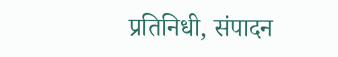प्रतिनिधी, संपादन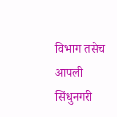विभाग तसेच आपली सिंधुनगरी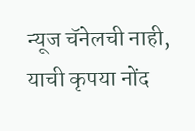न्यूज चॅनेलची नाही, याची कृपया नोंद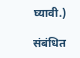घ्यावी.)

संबंधित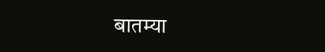बातम्या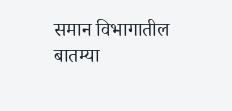समान विभागातील बातम्या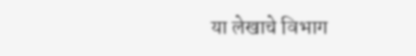या लेखाचे विभाग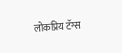लोकप्रिय टॅग्स